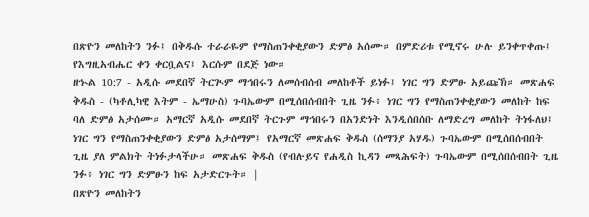በጽዮን መለከትን ንፉ፤ በቅዱሱ ተራራዬም የማስጠንቀቂያውን ድምፅ አሰሙ። በምድሪቱ የሚኖሩ ሁሉ ይንቀጥቀጡ፤ የእግዚአብሔር ቀን ቀርቧልና፤ እርሱም በደጅ ነው።
ዘኍል 10:7 - አዲሱ መደበኛ ትርጒም ማኅበሩን ለመሰብሰብ መለከቶች ይነፉ፤ ነገር ግን ድምፁ አይጩኽ። መጽሐፍ ቅዱስ - (ካቶሊካዊ እትም - ኤማሁስ) ጉባኤውም በሚሰበሰብበት ጊዜ ንፉ፥ ነገር ግን የማስጠንቀቂያውን መለከት ከፍ ባለ ድምፅ አታሰሙ። አማርኛ አዲሱ መደበኛ ትርጉም ማኅበሩን በአንድነት እንዲሰበሰቡ ለማድረግ መለከት ትነፋለህ፤ ነገር ግን የማስጠንቀቂያውን ድምፅ አታሰማም፤ የአማርኛ መጽሐፍ ቅዱስ (ሰማንያ አሃዱ) ጉባኤውም በሚሰበሰብበት ጊዜ ያለ ምልክት ትነፉታላችሁ። መጽሐፍ ቅዱስ (የብሉይና የሐዲስ ኪዳን መጻሕፍት) ጉባኤውም በሚሰበሰብበት ጊዜ ንፉ፥ ነገር ግን ድምፁን ከፍ አታድርጉት። |
በጽዮን መለከትን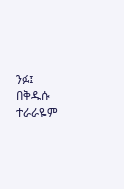ንፉ፤ በቅዱሱ ተራራዬም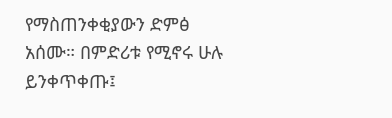የማስጠንቀቂያውን ድምፅ አሰሙ። በምድሪቱ የሚኖሩ ሁሉ ይንቀጥቀጡ፤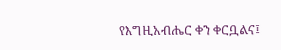የእግዚአብሔር ቀን ቀርቧልና፤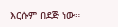እርሱም በደጅ ነው።